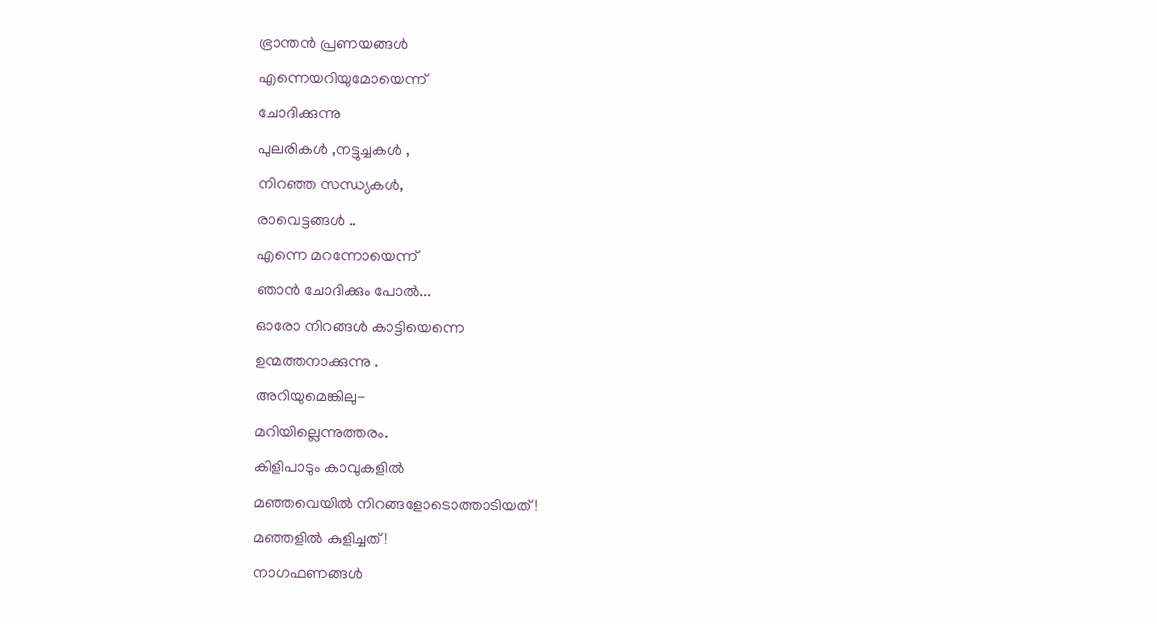ഭ്രാന്തൻ പ്രണയങ്ങൾ
എന്നെയറിയുമോയെന്ന്
ചോദിക്കുന്നു
പുലരികൾ ,നട്ടുച്ചകൾ ,
നിറഞ്ഞ സന്ധ്യകൾ,
രാവെട്ടങ്ങൾ ..
എന്നെ മറന്നോയെന്ന്
ഞാൻ ചോദിക്കും പോൽ...
ഓരോ നിറങ്ങൾ കാട്ടിയെന്നെ
ഉന്മത്തനാക്കുന്നു .
അറിയുമെങ്കിലു-
മറിയില്ലെന്നുത്തരം.
കിളിപാടും കാവുകളിൽ
മഞ്ഞവെയിൽ നിറങ്ങളോടൊത്താടിയത്!
മഞ്ഞളിൽ കുളിച്ചത് !
നാഗഫണങ്ങൾ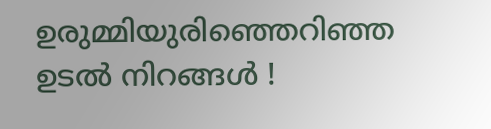ഉരുമ്മിയുരിഞ്ഞെറിഞ്ഞ
ഉടൽ നിറങ്ങൾ !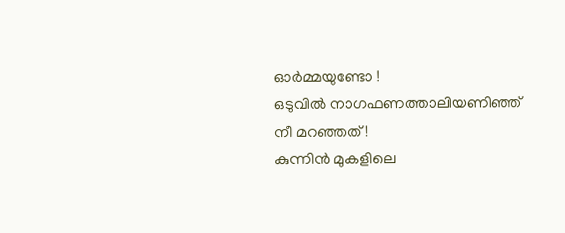ഓർമ്മയുണ്ടോ !
ഒടുവിൽ നാഗഫണത്താലിയണിഞ്ഞ്
നീ മറഞ്ഞത് !
കുന്നിൻ മുകളിലെ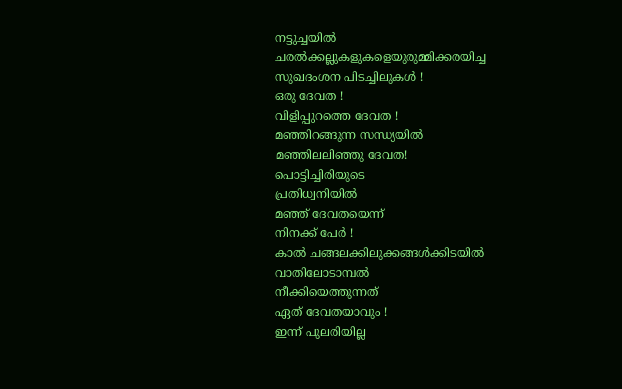നട്ടുച്ചയിൽ
ചരൽക്കല്ലുകളുകളെയുരുമ്മിക്കരയിച്ച
സുഖദംശന പിടച്ചിലുകൾ !
ഒരു ദേവത !
വിളിപ്പുറത്തെ ദേവത !
മഞ്ഞിറങ്ങുന്ന സന്ധ്യയിൽ
മഞ്ഞിലലിഞ്ഞു ദേവത!
പൊട്ടിച്ചിരിയുടെ
പ്രതിധ്വനിയിൽ
മഞ്ഞ് ദേവതയെന്ന്
നിനക്ക് പേർ !
കാൽ ചങ്ങലക്കിലുക്കങ്ങൾക്കിടയിൽ
വാതിലോടാമ്പൽ
നീക്കിയെത്തുന്നത്
ഏത് ദേവതയാവും !
ഇന്ന് പുലരിയില്ല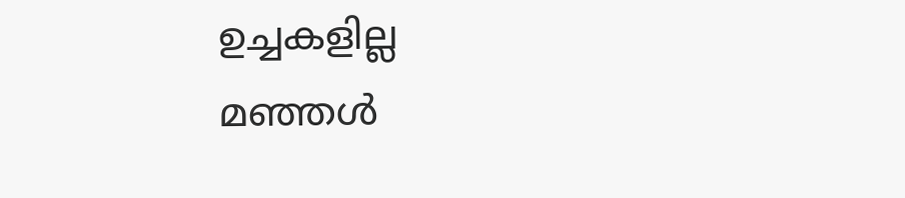ഉച്ചകളില്ല
മഞ്ഞൾ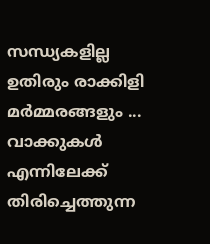സന്ധ്യകളില്ല
ഉതിരും രാക്കിളി മർമ്മരങ്ങളും ...
വാക്കുകൾ എന്നിലേക്ക്
തിരിച്ചെത്തുന്ന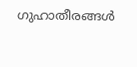ഗുഹാതീരങ്ങൾ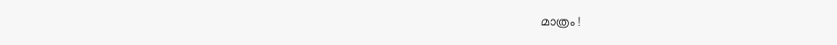മാത്രം !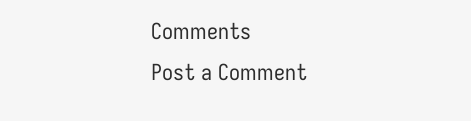Comments
Post a Comment